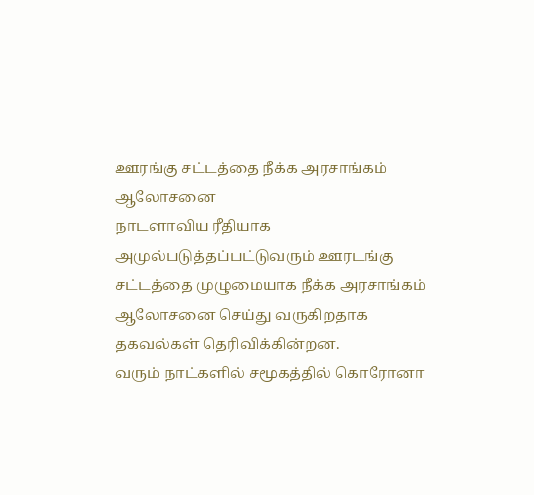ஊரங்கு சட்டத்தை நீக்க அரசாங்கம் ஆலோசனை
நாடளாவிய ரீதியாக அமுல்படுத்தப்பட்டுவரும் ஊரடங்கு சட்டத்தை முழுமையாக நீக்க அரசாங்கம் ஆலோசனை செய்து வருகிறதாக தகவல்கள் தெரிவிக்கின்றன.
வரும் நாட்களில் சமூகத்தில் கொரோனா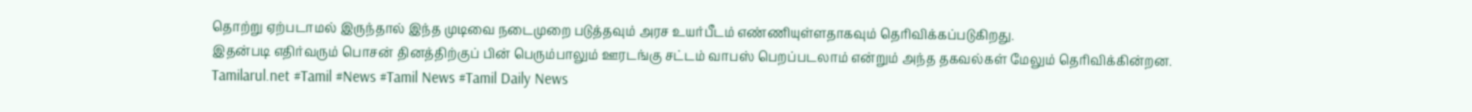தொற்று ஏற்படாமல் இருந்தால் இந்த முடிவை நடைமுறை படுத்தவும் அரச உயர்பீடம் எண்ணியுள்ளதாகவும் தெரிவிக்கப்படுகிறது.
இதன்படி எதிர்வரும் பொசன் தினத்திற்குப் பின் பெரும்பாலும் ஊரடங்கு சட்டம் வாபஸ் பெறப்படலாம் என்றும் அந்த தகவல்கள் மேலும் தெரிவிக்கின்றன.
Tamilarul.net #Tamil #News #Tamil News #Tamil Daily News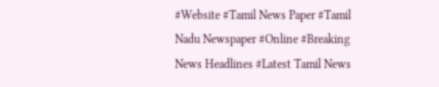#Website #Tamil News Paper #Tamil Nadu Newspaper #Online #Breaking News Headlines #Latest Tamil News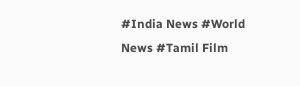#India News #World News #Tamil Film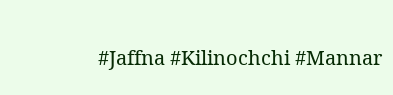#Jaffna #Kilinochchi #Mannar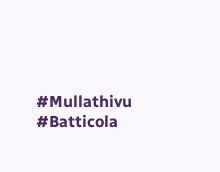#Mullathivu #Batticola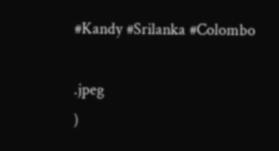#Kandy #Srilanka #Colombo

.jpeg
)